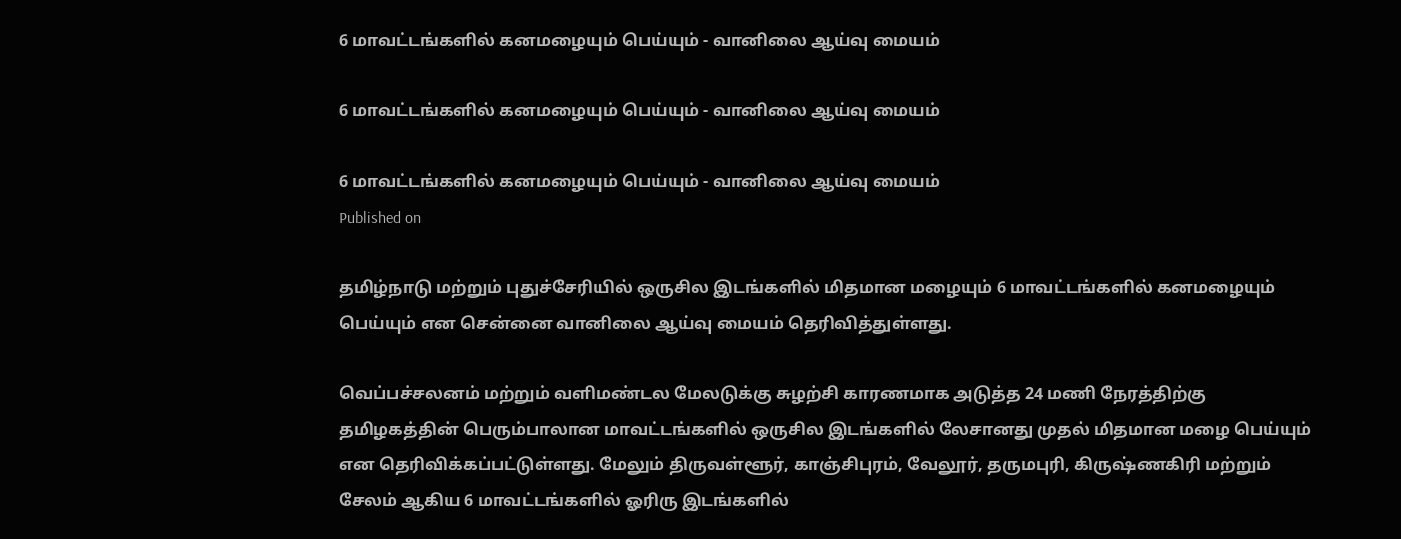6 மாவட்டங்களில் கனமழையும் பெய்யும் - வானிலை ஆய்வு மையம்

6 மாவட்டங்களில் கனமழையும் பெய்யும் - வானிலை ஆய்வு மையம்

6 மாவட்டங்களில் கனமழையும் பெய்யும் - வானிலை ஆய்வு மையம்
Published on

தமிழ்நாடு மற்றும் புதுச்சேரியில் ஒருசில இடங்களில் மிதமான மழையும் 6 மாவட்டங்களில் கனமழையும் பெய்யும் என சென்னை வானிலை ஆய்வு மையம் தெரிவித்துள்ளது.

வெப்பச்சலனம் மற்றும் வளிமண்டல மேலடுக்கு சுழற்சி காரணமாக அடுத்த 24 மணி நேரத்திற்கு தமி‌ழகத்தின் பெரும்பாலான மாவட்டங்களில் ஒருசில இடங்களில் லேசானது முதல் மிதமான மழை பெய்யும் என தெரிவிக்கப்பட்டுள்ளது. மேலும் திருவள்ளூர், காஞ்சிபுரம், வேலூர், தருமபுரி, கிருஷ்ணகிரி மற்றும் சேலம் ஆகிய 6 மாவட்டங்களில் ஓரிரு இடங்களில்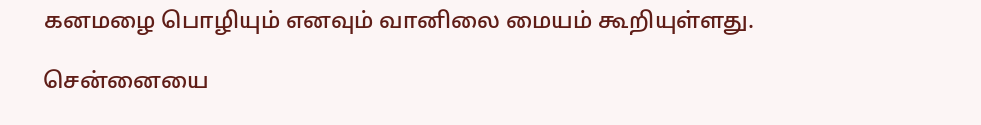கனமழை பொழியும் எனவும் வானிலை மையம் கூறியுள்ளது.

சென்னையை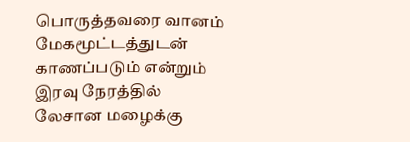பொருத்தவரை வானம் மேகமூட்டத்துடன் காணப்படும் என்றும் இரவு நேரத்தில் லேசான மழைக்கு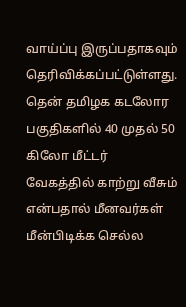வாய்ப்பு இருப்பதாகவும் தெரிவிக்கப்பட்டுள்ளது. தென் தமிழக கடலோர பகுதிகளில் 40 முதல் 50 கிலோ மீட்டர் வேகத்தில் காற்று வீசும் என்பதால் மீனவர்கள் மீன்பிடிக்க செல்ல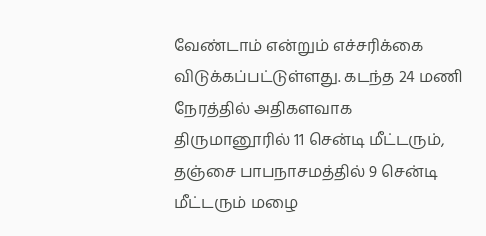வேண்டாம் என்றும் எச்சரிக்கை விடுக்கப்பட்டுள்ளது. கடந்த 24 மணி நேரத்தில் அதிகளவாக திருமானூரில் 11 சென்டி மீட்டரும், தஞ்சை பாபநாசமத்தில் 9 சென்டி மீட்டரும் மழை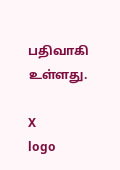பதிவாகி உள்ளது.

X
logo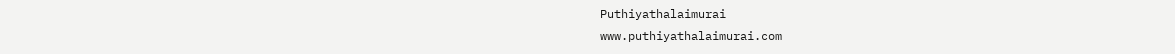Puthiyathalaimurai
www.puthiyathalaimurai.com